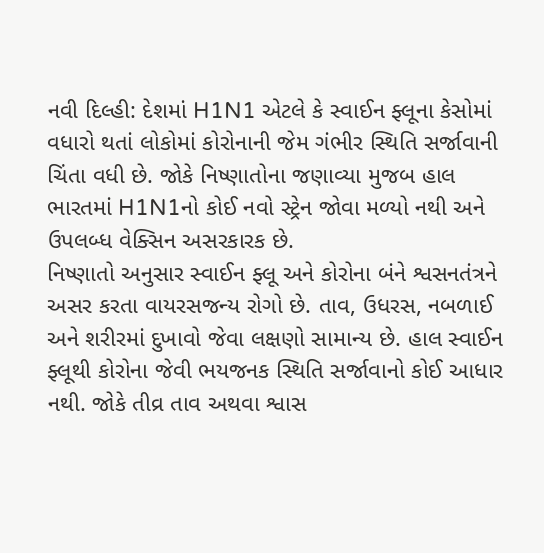નવી દિલ્હી: દેશમાં H1N1 એટલે કે સ્વાઈન ફ્લૂના કેસોમાં વધારો થતાં લોકોમાં કોરોનાની જેમ ગંભીર સ્થિતિ સર્જાવાની ચિંતા વધી છે. જોકે નિષ્ણાતોના જણાવ્યા મુજબ હાલ ભારતમાં H1N1નો કોઈ નવો સ્ટ્રેન જોવા મળ્યો નથી અને ઉપલબ્ધ વેક્સિન અસરકારક છે.
નિષ્ણાતો અનુસાર સ્વાઈન ફ્લૂ અને કોરોના બંને શ્વસનતંત્રને અસર કરતા વાયરસજન્ય રોગો છે. તાવ, ઉધરસ, નબળાઈ અને શરીરમાં દુખાવો જેવા લક્ષણો સામાન્ય છે. હાલ સ્વાઈન ફ્લૂથી કોરોના જેવી ભયજનક સ્થિતિ સર્જાવાનો કોઈ આધાર નથી. જોકે તીવ્ર તાવ અથવા શ્વાસ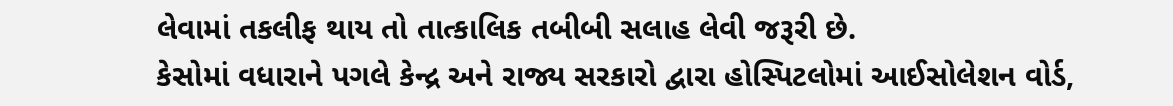લેવામાં તકલીફ થાય તો તાત્કાલિક તબીબી સલાહ લેવી જરૂરી છે.
કેસોમાં વધારાને પગલે કેન્દ્ર અને રાજ્ય સરકારો દ્વારા હોસ્પિટલોમાં આઈસોલેશન વોર્ડ,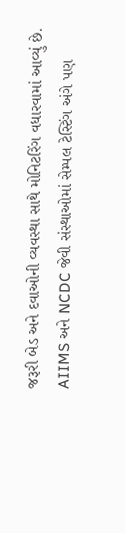જરૂરી બેડ અને દવાઓની વ્યવસ્થા સાથે મોનિટરિંગ વધારવામાં આવ્યું છે. AIIMS અને NCDC જેવી સંસ્થાઓમાં સેમ્પલ ટેસ્ટિંગ અંગે પણ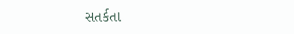સતર્કતા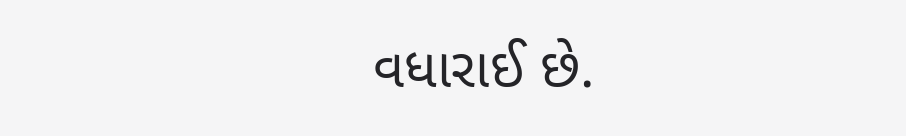વધારાઈ છે.